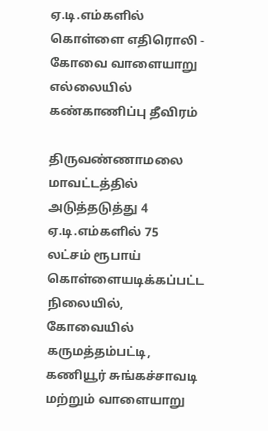ஏ.டி.எம்களில் கொள்ளை எதிரொலி - கோவை வாளையாறு எல்லையில் கண்காணிப்பு தீவிரம்

திருவண்ணாமலை மாவட்டத்தில் அடுத்தடுத்து 4 ஏ.டி.எம்களில் 75 லட்சம் ரூபாய் கொள்ளையடிக்கப்பட்ட நிலையில், கோவையில் கருமத்தம்பட்டி, கணியூர் சுங்கச்சாவடி மற்றும் வாளையாறு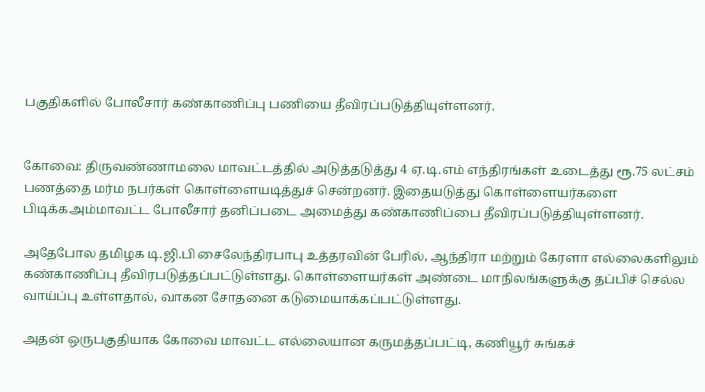பகுதிகளில் போலீசார் கண்காணிப்பு பணியை தீவிரப்படுத்தியுள்ளனர்.


கோவை: திருவண்ணாமலை மாவட்டத்தில் அடுத்தடுத்து 4 ஏ.டி.எம் எந்திரங்கள் உடைத்து ரூ.75 லட்சம் பணத்தை மர்ம நபர்கள் கொள்ளையடித்துச் சென்றனர். இதையடுத்து கொள்ளையர்களை பிடிக்கஅம்மாவட்ட போலீசார் தனிப்படை அமைத்து கண்காணிப்பை தீவிரப்படுத்தியுள்ளனர்.

அதேபோல தமிழக டி.ஜி.பி சைலேந்திரபாபு உத்தரவின் பேரில், ஆந்திரா மற்றும் கேரளா எல்லைகளிலும் கண்காணிப்பு தீவிரபடுத்தப்பட்டுள்ளது. கொள்ளையர்கள் அண்டை மாநிலங்களுக்கு தப்பிச் செல்ல வாய்ப்பு உள்ளதால், வாகன சோதனை கடுமையாக்கப்பட்டுள்ளது.

அதன் ஒருபகுதியாக கோவை மாவட்ட எல்லையான கருமத்தப்பட்டி, கணியூர் சுங்கச்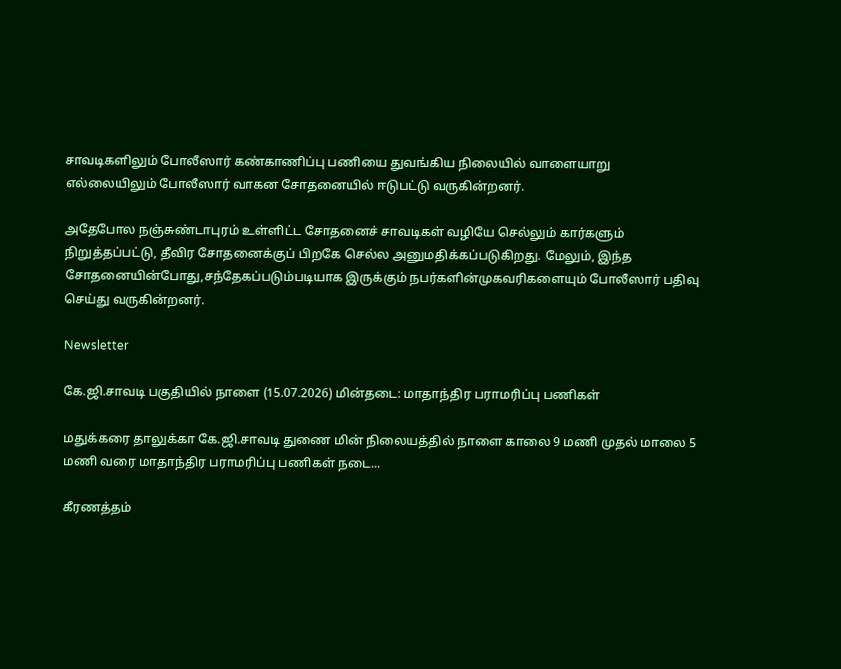சாவடிகளிலும் போலீஸார் கண்காணிப்பு பணியை துவங்கிய நிலையில் வாளையாறு எல்லையிலும் போலீஸார் வாகன சோதனையில் ஈடுபட்டு வருகின்றனர்.

அதேபோல நஞ்சுண்டாபுரம் உள்ளிட்ட சோதனைச் சாவடிகள் வழியே செல்லும் கார்களும் நிறுத்தப்பட்டு, தீவிர சோதனைக்குப் பிறகே செல்ல அனுமதிக்கப்படுகிறது. மேலும், இந்த சோதனையின்போது,சந்தேகப்படும்படியாக இருக்கும் நபர்களின்முகவரிகளையும் போலீஸார் பதிவு செய்து வருகின்றனர்.

Newsletter

கே.ஜி.சாவடி பகுதியில் நாளை (15.07.2026) மின்தடை: மாதாந்திர பராமரிப்பு பணிகள்

மதுக்கரை தாலுக்கா கே.ஜி.சாவடி துணை மின் நிலையத்தில் நாளை காலை 9 மணி முதல் மாலை 5 மணி வரை மாதாந்திர பராமரிப்பு பணிகள் நடை...

கீரணத்தம்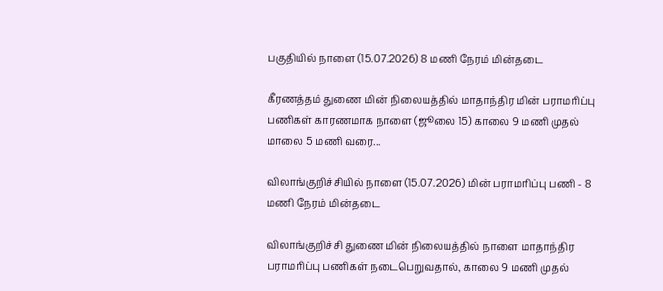பகுதியில் நாளை (15.07.2026) 8 மணி நேரம் மின்தடை

கீரணத்தம் துணை மின் நிலையத்தில் மாதாந்திர மின் பராமரிப்பு பணிகள் காரணமாக நாளை (ஜூலை 15) காலை 9 மணி முதல் மாலை 5 மணி வரை...

விலாங்குறிச்சியில் நாளை (15.07.2026) மின் பராமரிப்பு பணி - 8 மணி நேரம் மின்தடை

விலாங்குறிச்சி துணை மின் நிலையத்தில் நாளை மாதாந்திர பராமரிப்பு பணிகள் நடைபெறுவதால், காலை 9 மணி முதல்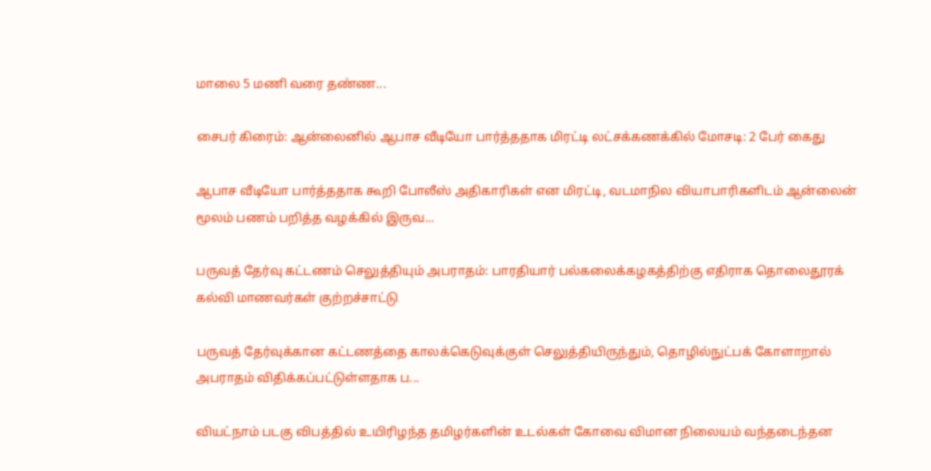மாலை 5 மணி வரை தண்ண...

சைபர் கிரைம்: ஆன்லைனில் ஆபாச வீடியோ பார்த்ததாக மிரட்டி லட்சக்கணக்கில் மோசடி: 2 பேர் கைது

ஆபாச வீடியோ பார்த்ததாக கூறி போலீஸ் அதிகாரிகள் என மிரட்டி, வடமாநில வியாபாரிகளிடம் ஆன்லைன் மூலம் பணம் பறித்த வழக்கில் இருவ...

பருவத் தேர்வு கட்டணம் செலுத்தியும் அபராதம்: பாரதியார் பல்கலைக்கழகத்திற்கு எதிராக தொலைதூரக் கல்வி மாணவர்கள் குற்றச்சாட்டு

பருவத் தேர்வுக்கான கட்டணத்தை காலக்கெடுவுக்குள் செலுத்தியிருந்தும், தொழில்நுட்பக் கோளாறால் அபராதம் விதிக்கப்பட்டுள்ளதாக ப...

வியட்நாம் படகு விபத்தில் உயிரிழந்த தமிழர்களின் உடல்கள் கோவை விமான நிலையம் வந்தடைந்தன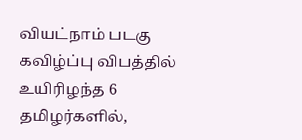வியட்நாம் படகு கவிழ்ப்பு விபத்தில் உயிரிழந்த 6 தமிழர்களில்,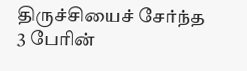திருச்சியைச் சேர்ந்த 3 பேரின்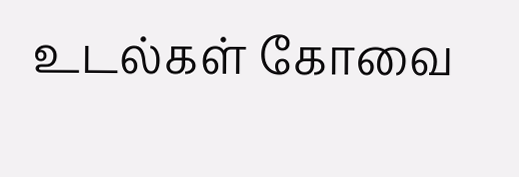உடல்கள் கோவை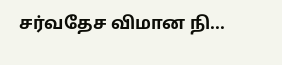சர்வதேச விமான நி...